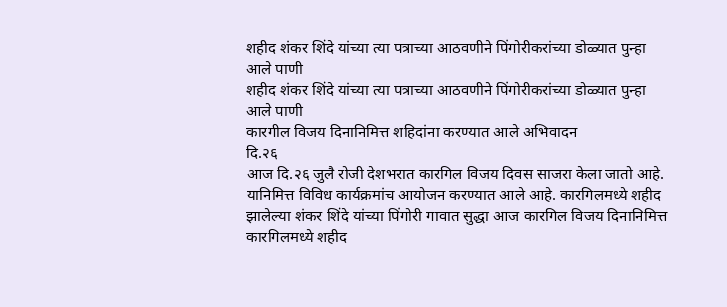शहीद शंकर शिंदे यांच्या त्या पत्राच्या आठवणीने पिंगोरीकरांच्या डोळ्यात पुन्हा आले पाणी
शहीद शंकर शिंदे यांच्या त्या पत्राच्या आठवणीने पिंगोरीकरांच्या डोळ्यात पुन्हा आले पाणी
कारगील विजय दिनानिमित्त शहिदांना करण्यात आले अभिवादन
दि.२६
आज दि.२६ जुलै रोजी देशभरात कारगिल विजय दिवस साजरा केला जातो आहे. यानिमित्त विविध कार्यक्रमांच आयोजन करण्यात आले आहे. कारगिलमध्ये शहीद झालेल्या शंकर शिंदे यांच्या पिंगोरी गावात सुद्धा आज कारगिल विजय दिनानिमित्त कारगिलमध्ये शहीद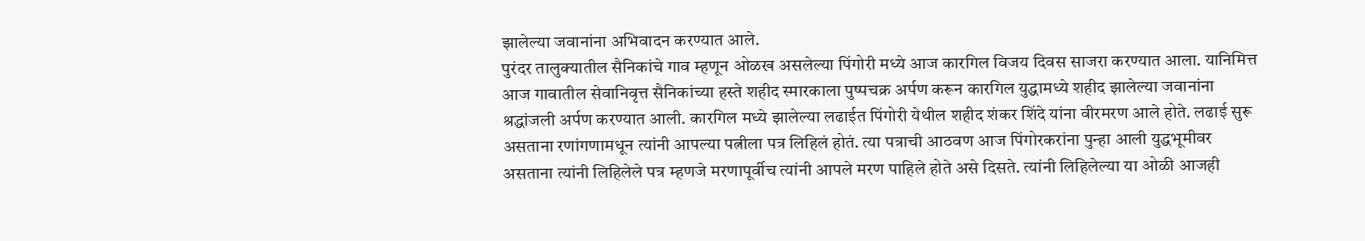झालेल्या जवानांना अभिवादन करण्यात आले.
पुरंदर तालुक्यातील सैनिकांचे गाव म्हणून ओळख असलेल्या पिंगोरी मध्ये आज कारगिल विजय दिवस साजरा करण्यात आला. यानिमित्त आज गावातील सेवानिवृत्त सैनिकांच्या हस्ते शहीद स्मारकाला पुष्पचक्र अर्पण करून कारगिल युद्धामध्ये शहीद झालेल्या जवानांना श्रद्धांजली अर्पण करण्यात आली. कारगिल मध्ये झालेल्या लढाईत पिंगोरी येथील शहीद शंकर शिंदे यांना वीरमरण आले होते. लढाई सुरू असताना रणांगणामधून त्यांनी आपल्या पत्नीला पत्र लिहिलं होतं. त्या पत्राची आठवण आज पिंगोरकरांना पुन्हा आली युद्धभूमीवर असताना त्यांनी लिहिलेले पत्र म्हणजे मरणापूर्वीच त्यांनी आपले मरण पाहिले होते असे दिसते. त्यांनी लिहिलेल्या या ओळी आजही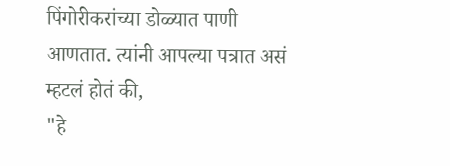पिंगोरीकरांच्या डोळ्यात पाणी आणतात. त्यांनी आपल्या पत्रात असं म्हटलं होतं की,
"हे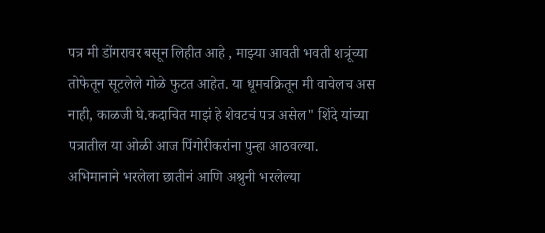पत्र मी डोंगरावर बसून लिहीत आहे , माझ्या आवती भवती शत्रूंच्या तोफेतून सूटलेले गोळे फुटत आहेत. या धूमचक्रितून मी वाचेलच अस नाही, काळजी घे.कदाचित माझं हे शेवटचं पत्र असेल" शिंदे यांच्या पत्रातील या ओळी आज पिंगोरीकरांना पुन्हा आठवल्या.
अभिमानाने भरलेला छातीनं आणि अश्रुनी भरलेल्या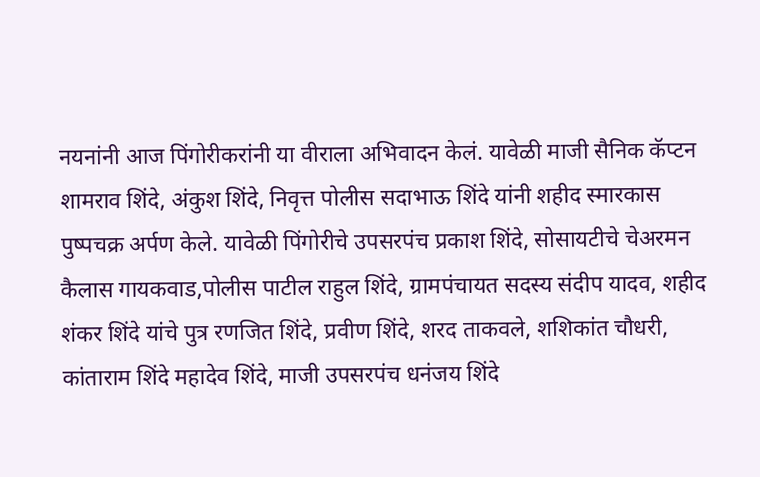नयनांनी आज पिंगोरीकरांनी या वीराला अभिवादन केलं. यावेळी माजी सैनिक कॅप्टन शामराव शिंदे, अंकुश शिंदे, निवृत्त पोलीस सदाभाऊ शिंदे यांनी शहीद स्मारकास पुष्पचक्र अर्पण केले. यावेळी पिंगोरीचे उपसरपंच प्रकाश शिंदे, सोसायटीचे चेअरमन कैलास गायकवाड,पोलीस पाटील राहुल शिंदे, ग्रामपंचायत सदस्य संदीप यादव, शहीद शंकर शिंदे यांचे पुत्र रणजित शिंदे, प्रवीण शिंदे, शरद ताकवले, शशिकांत चौधरी, कांताराम शिंदे महादेव शिंदे, माजी उपसरपंच धनंजय शिंदे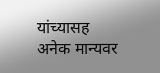यांच्यासह अनेक मान्यवर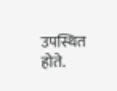उपस्थित होते.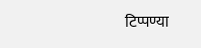टिप्पण्या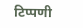टिप्पणी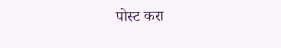पोस्ट करा